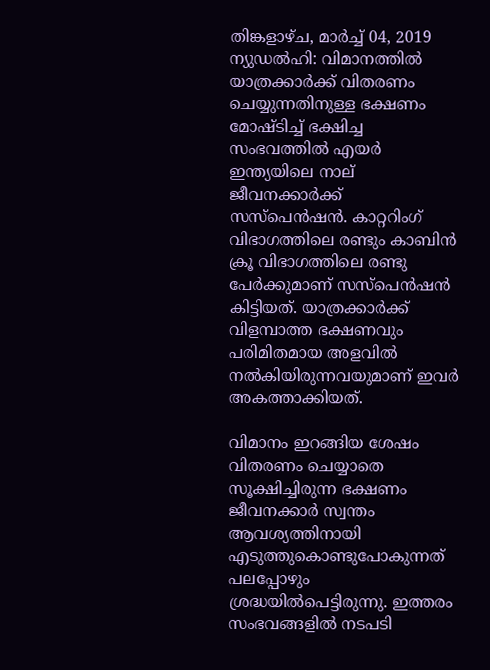തിങ്കളാഴ്‌ച, മാർച്ച് 04, 2019
ന്യുഡല്‍ഹി: വിമാനത്തില്‍ യാത്രക്കാര്‍ക്ക് വിതരണം ചെയ്യുന്നതിനുള്ള ഭക്ഷണം മോഷ്ടിച്ച് ഭക്ഷിച്ച സംഭവത്തില്‍ എയര്‍ ഇന്ത്യയിലെ നാല് ജീവനക്കാര്‍ക്ക് സസ്‌പെന്‍ഷന്‍. കാറ്ററിംഗ് വിഭാഗത്തിലെ രണ്ടും കാബിന്‍ ക്രൂ വിഭാഗത്തിലെ രണ്ടു പേര്‍ക്കുമാണ് സസ്‌പെന്‍ഷന്‍ കിട്ടിയത്. യാത്രക്കാര്‍ക്ക് വിളമ്പാത്ത ഭക്ഷണവും പരിമിതമായ അളവില്‍ നല്‍കിയിരുന്നവയുമാണ് ഇവര്‍ അകത്താക്കിയത്.

വിമാനം ഇറങ്ങിയ ശേഷം വിതരണം ചെയ്യാതെ സൂക്ഷിച്ചിരുന്ന ഭക്ഷണം ജീവനക്കാര്‍ സ്വന്തം ആവശ്യത്തിനായി എടുത്തുകൊണ്ടുപോകുന്നത് പലപ്പോഴും ശ്രദ്ധയില്‍പെട്ടിരുന്നു. ഇത്തരം സംഭവങ്ങളില്‍ നടപടി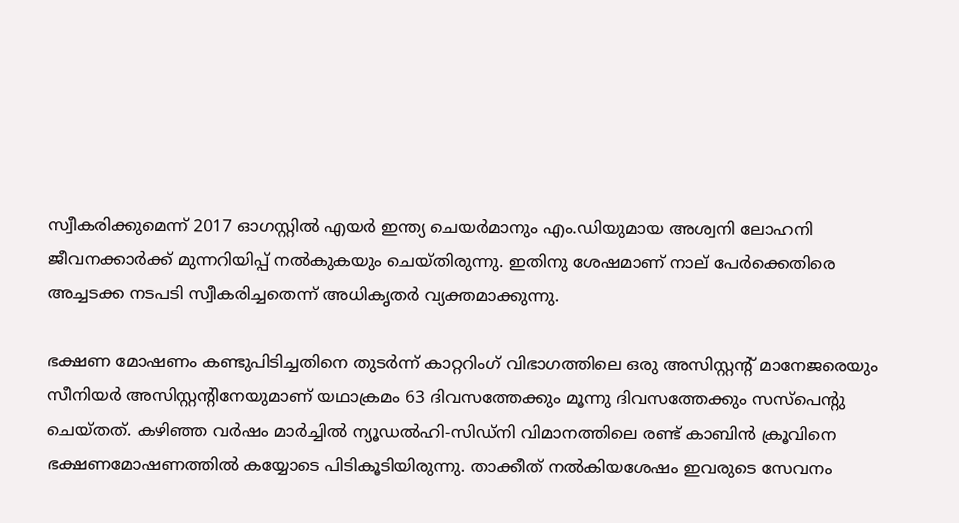സ്വീകരിക്കുമെന്ന് 2017 ഓഗസ്റ്റില്‍ എയര്‍ ഇന്ത്യ ചെയര്‍മാനും എം.ഡിയുമായ അശ്വനി ലോഹനി ജീവനക്കാര്‍ക്ക് മുന്നറിയിപ്പ് നല്‍കുകയും ചെയ്തിരുന്നു. ഇതിനു ശേഷമാണ് നാല് പേര്‍ക്കെതിരെ അച്ചടക്ക നടപടി സ്വീകരിച്ചതെന്ന് അധികൃതര്‍ വ്യക്തമാക്കുന്നു.

ഭക്ഷണ മോഷണം കണ്ടുപിടിച്ചതിനെ തുടര്‍ന്ന് കാറ്ററിംഗ് വിഭാഗത്തിലെ ഒരു അസിസ്റ്റന്റ് മാനേജരെയും സീനിയര്‍ അസിസ്റ്റന്റിനേയുമാണ് യഥാക്രമം 63 ദിവസത്തേക്കും മൂന്നു ദിവസത്തേക്കും സസ്‌പെന്റു ചെയ്തത്. കഴിഞ്ഞ വര്‍ഷം മാര്‍ച്ചില്‍ ന്യൂഡല്‍ഹി-സിഡ്‌നി വിമാനത്തിലെ രണ്ട് കാബിന്‍ ക്രൂവിനെ ഭക്ഷണമോഷണത്തില്‍ കയ്യോടെ പിടികൂടിയിരുന്നു. താക്കീത് നല്‍കിയശേഷം ഇവരുടെ സേവനം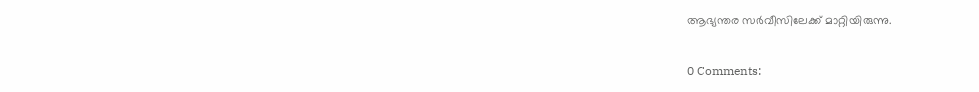ആഭ്യന്തര സര്‍വീസിലേക്ക് മാറ്റിയിരുന്നു.

0 Comments: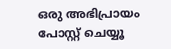ഒരു അഭിപ്രായം പോസ്റ്റ് ചെയ്യൂ